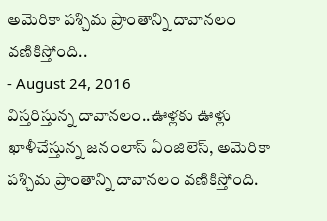అమెరికా పశ్చిమ ప్రాంతాన్ని దావానలం వణికిస్తోంది..
- August 24, 2016
విస్తరిస్తున్న దావానలం..ఊళ్లకు ఊళ్లు ఖాళీచేస్తున్న జనంలాస్ ఏంజిలెస్, అమెరికా పశ్చిమ ప్రాంతాన్ని దావానలం వణికిస్తోంది.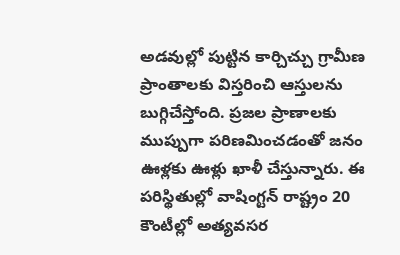అడవుల్లో పుట్టిన కార్చిచ్చు గ్రామీణ ప్రాంతాలకు విస్తరించి ఆస్తులను బుగ్గిచేస్తోంది. ప్రజల ప్రాణాలకు ముప్పుగా పరిణమించడంతో జనం ఊళ్లకు ఊళ్లు ఖాళీ చేస్తున్నారు. ఈ పరిస్థితుల్లో వాషింగ్టన్ రాష్ట్రం 20 కౌంటీల్లో అత్యవసర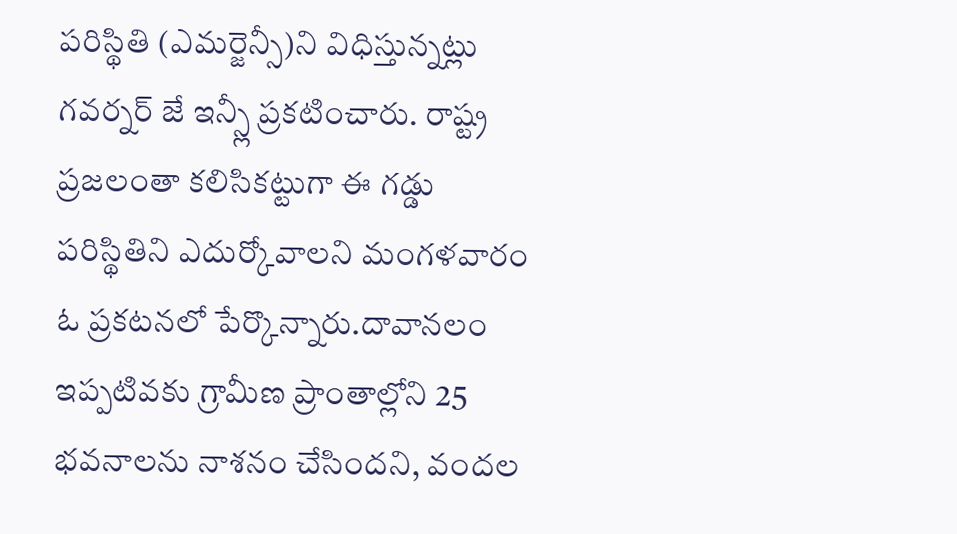పరిస్థితి (ఎమర్జెన్సీ)ని విధిస్తున్నట్లు గవర్నర్ జే ఇన్స్లీ ప్రకటించారు. రాష్ట్ర ప్రజలంతా కలిసికట్టుగా ఈ గడ్డు పరిస్థితిని ఎదుర్కోవాలని మంగళవారం ఓ ప్రకటనలో పేర్కొన్నారు.దావానలం ఇప్పటివకు గ్రామీణ ప్రాంతాల్లోని 25 భవనాలను నాశనం చేసిందని, వందల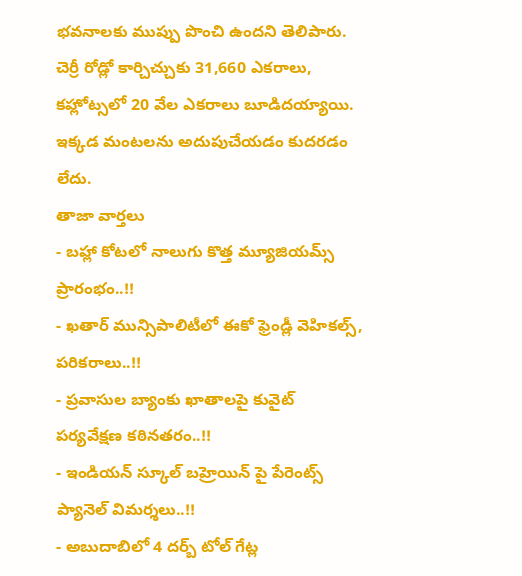భవనాలకు ముప్పు పొంచి ఉందని తెలిపారు. చెర్రీ రోడ్లో కార్చిచ్చుకు 31,660 ఎకరాలు, కహ్లోట్సలో 20 వేల ఎకరాలు బూడిదయ్యాయి. ఇక్కడ మంటలను అదుపుచేయడం కుదరడం లేదు.
తాజా వార్తలు
- బహ్లా కోటలో నాలుగు కొత్త మ్యూజియమ్స్ ప్రారంభం..!!
- ఖతార్ మున్సిపాలిటీలో ఈకో ఫ్రెండ్లీ వెహికల్స్, పరికరాలు..!!
- ప్రవాసుల బ్యాంకు ఖాతాలపై కువైట్ పర్యవేక్షణ కఠినతరం..!!
- ఇండియన్ స్కూల్ బహ్రెయిన్ పై పేరెంట్స్ ప్యానెల్ విమర్శలు..!!
- అబుదాబిలో 4 దర్బ్ టోల్ గేట్ల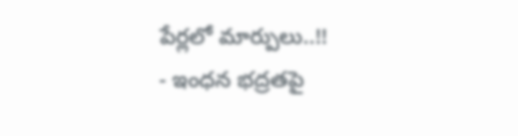పేర్లలో మార్పులు..!!
- ఇంధన భద్రతపై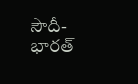సౌదీ-భారత్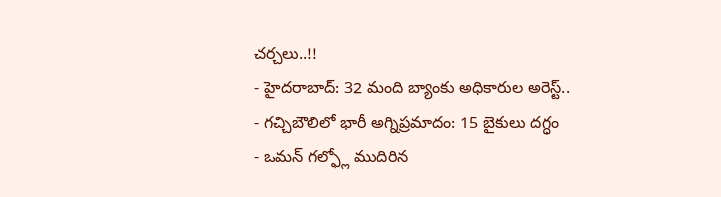చర్చలు..!!
- హైదరాబాద్: 32 మంది బ్యాంకు అధికారుల అరెస్ట్..
- గచ్చిబౌలిలో భారీ అగ్నిప్రమాదం: 15 బైకులు దగ్ధం
- ఒమన్ గల్ఫ్లో ముదిరిన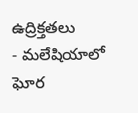ఉద్రిక్తతలు
- మలేషియాలో ఘోర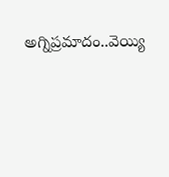అగ్నిప్రమాదం..వెయ్యి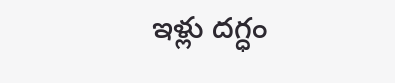ఇళ్లు దగ్ధం